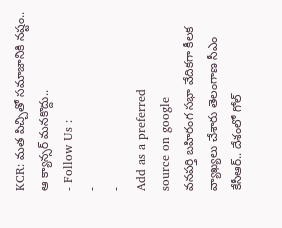KCR: మత పిచ్చితో సమాజానికి నష్టం.. ఆ క్యాన్సర్ మనకొద్దు..
- Follow Us :
-
-
Add as a preferred
source on google
వనపర్తి బహిరంగ సభా వేదికగా కీలక వ్యాఖ్యలు చేశారు తెలంగాణ సీఎం కేసీఆర్.. దేశంలో గోల్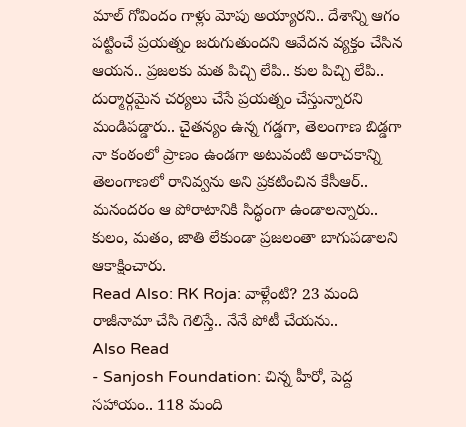మాల్ గోవిందం గాళ్లు మోపు అయ్యారని.. దేశాన్ని ఆగం పట్టించే ప్రయత్నం జరుగుతుందని ఆవేదన వ్యక్తం చేసిన ఆయన.. ప్రజలకు మత పిచ్చి లేపి.. కుల పిచ్చి లేపి.. దుర్మార్గమైన చర్యలు చేసే ప్రయత్నం చేస్తున్నారని మండిపడ్డారు.. చైతన్యం ఉన్న గడ్డగా, తెలంగాణ బిడ్డగా నా కంఠంలో ప్రాణం ఉండగా అటువంటి అరాచకాన్ని తెలంగాణలో రానివ్వను అని ప్రకటించిన కేసీఆర్.. మనందరం ఆ పోరాటానికి సిద్ధంగా ఉండాలన్నారు.. కులం, మతం, జాతి లేకుండా ప్రజలంతా బాగుపడాలని ఆకాక్షించారు.
Read Also: RK Roja: వాళ్లేంటి? 23 మంది రాజీనామా చేసి గెలిస్తే.. నేనే పోటీ చేయను..
Also Read
- Sanjosh Foundation: చిన్న హీరో, పెద్ద సహాయం.. 118 మంది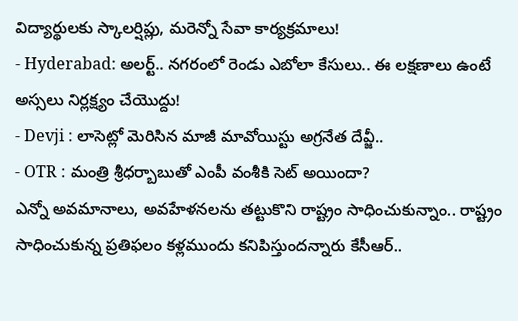విద్యార్థులకు స్కాలర్షిప్లు, మరెన్నో సేవా కార్యక్రమాలు!
- Hyderabad: అలర్ట్.. నగరంలో రెండు ఎబోలా కేసులు.. ఈ లక్షణాలు ఉంటే అస్సలు నిర్లక్ష్యం చేయొద్దు!
- Devji : లాసెట్లో మెరిసిన మాజీ మావోయిస్టు అగ్రనేత దేవ్జీ..
- OTR : మంత్రి శ్రీధర్బాబుతో ఎంపీ వంశీకి సెట్ అయిందా?
ఎన్నో అవమానాలు, అవహేళనలను తట్టుకొని రాష్ట్రం సాధించుకున్నాం.. రాష్ట్రం సాధించుకున్న ప్రతిఫలం కళ్లముందు కనిపిస్తుందన్నారు కేసీఆర్..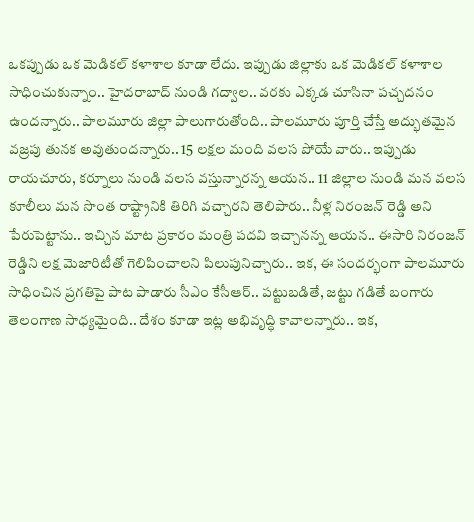ఒకప్పుడు ఒక మెడికల్ కళాశాల కూడా లేదు. ఇప్పుడు జిల్లాకు ఒక మెడికల్ కళాశాల సాధించుకున్నాం.. హైదరాబాద్ నుండి గద్వాల.. వరకు ఎక్కడ చూసినా పచ్చదనం ఉందన్నారు.. పాలమూరు జిల్లా పాలుగారుతోంది.. పాలమూరు పూర్తి చేస్తే అద్భుతమైన వజ్రపు తునక అవుతుందన్నారు.. 15 లక్షల మంది వలస పోయే వారు.. ఇప్పుడు రాయచూరు, కర్నూలు నుండి వలస వస్తున్నారన్న ఆయన.. 11 జిల్లాల నుండి మన వలస కూలీలు మన సొంత రాష్ట్రానికి తిరిగి వచ్చారని తెలిపారు.. నీళ్ల నిరంజన్ రెడ్డి అని పేరుపెట్టాను.. ఇచ్చిన మాట ప్రకారం మంత్రి పదవి ఇచ్చానన్న ఆయన.. ఈసారి నిరంజన్ రెడ్డిని లక్ష మెజారిటీతో గెలిపించాలని పిలుపునిచ్చారు.. ఇక, ఈ సందర్భంగా పాలమూరు సాధించిన ప్రగతిపై పాట పాడారు సీఎం కేసీఆర్.. పట్టుబడితే, జట్టు గడితే బంగారు తెలంగాణ సాధ్యమైంది.. దేశం కూడా ఇట్ల అభివృద్ధి కావాలన్నారు.. ఇక,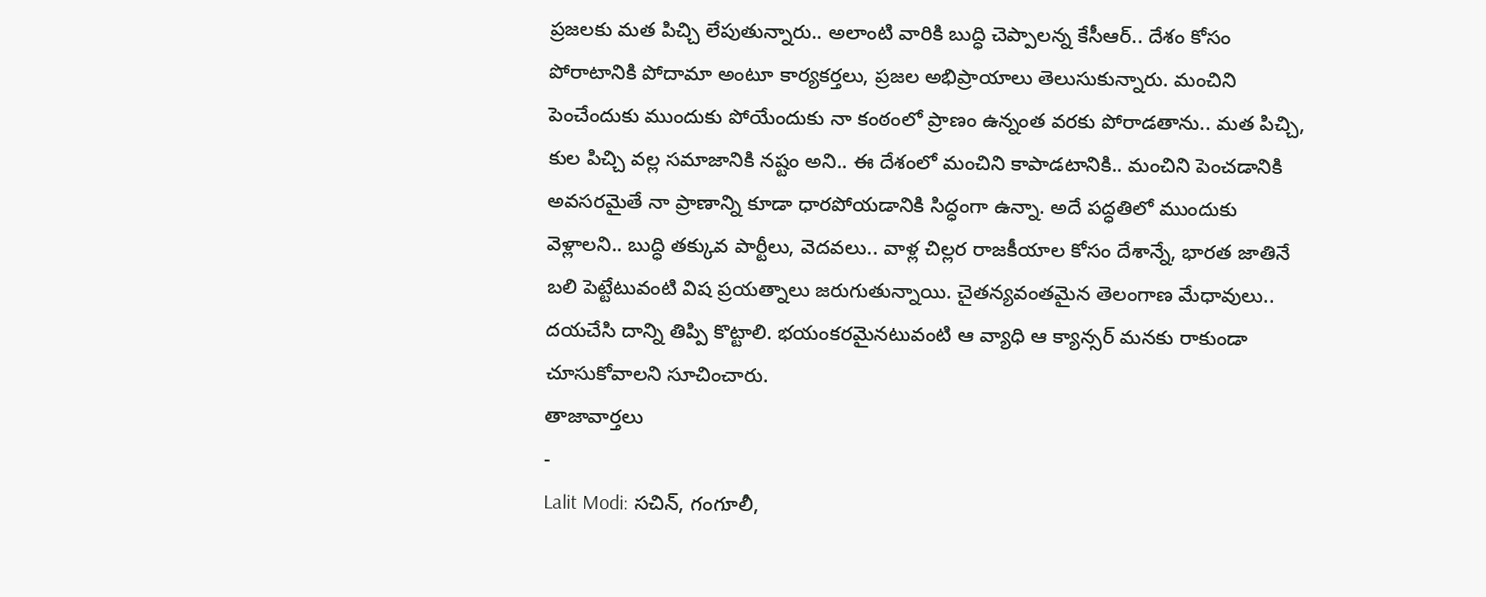ప్రజలకు మత పిచ్చి లేపుతున్నారు.. అలాంటి వారికి బుద్ధి చెప్పాలన్న కేసీఆర్.. దేశం కోసం పోరాటానికి పోదామా అంటూ కార్యకర్తలు, ప్రజల అభిప్రాయాలు తెలుసుకున్నారు. మంచిని పెంచేందుకు ముందుకు పోయేందుకు నా కంఠంలో ప్రాణం ఉన్నంత వరకు పోరాడతాను.. మత పిచ్చి, కుల పిచ్చి వల్ల సమాజానికి నష్టం అని.. ఈ దేశంలో మంచిని కాపాడటానికి.. మంచిని పెంచడానికి అవసరమైతే నా ప్రాణాన్ని కూడా ధారపోయడానికి సిద్ధంగా ఉన్నా. అదే పద్ధతిలో ముందుకు వెళ్లాలని.. బుద్ధి తక్కువ పార్టీలు, వెదవలు.. వాళ్ల చిల్లర రాజకీయాల కోసం దేశాన్నే, భారత జాతినే బలి పెట్టేటువంటి విష ప్రయత్నాలు జరుగుతున్నాయి. చైతన్యవంతమైన తెలంగాణ మేధావులు.. దయచేసి దాన్ని తిప్పి కొట్టాలి. భయంకరమైనటువంటి ఆ వ్యాధి ఆ క్యాన్సర్ మనకు రాకుండా చూసుకోవాలని సూచించారు.
తాజావార్తలు
-
Lalit Modi: సచిన్, గంగూలీ,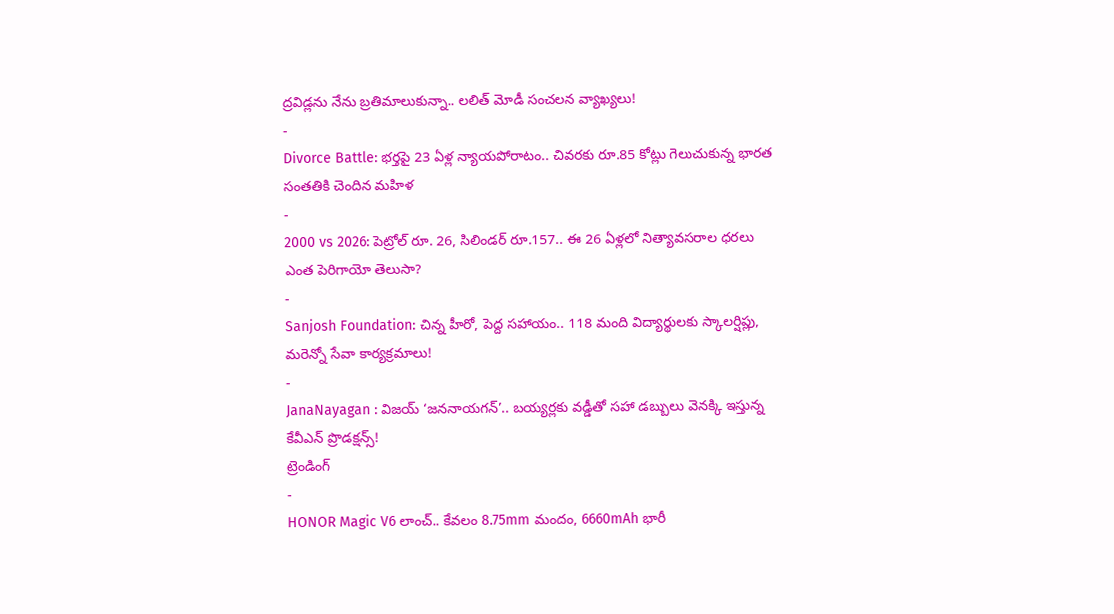ద్రవిడ్లను నేను బ్రతిమాలుకున్నా.. లలిత్ మోడీ సంచలన వ్యాఖ్యలు!
-
Divorce Battle: భర్తపై 23 ఏళ్ల న్యాయపోరాటం.. చివరకు రూ.85 కోట్లు గెలుచుకున్న భారత సంతతికి చెందిన మహిళ
-
2000 vs 2026: పెట్రోల్ రూ. 26, సిలిండర్ రూ.157.. ఈ 26 ఏళ్లలో నిత్యావసరాల ధరలు ఎంత పెరిగాయో తెలుసా?
-
Sanjosh Foundation: చిన్న హీరో, పెద్ద సహాయం.. 118 మంది విద్యార్థులకు స్కాలర్షిప్లు, మరెన్నో సేవా కార్యక్రమాలు!
-
JanaNayagan : విజయ్ ‘జననాయగన్’.. బయ్యర్లకు వడ్డీతో సహా డబ్బులు వెనక్కి ఇస్తున్న కేవీఎన్ ప్రొడక్షన్స్!
ట్రెండింగ్
-
HONOR Magic V6 లాంచ్.. కేవలం 8.75mm మందం, 6660mAh భారీ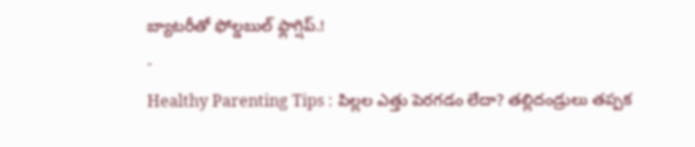బ్యాటరీతో ఫోల్డబుల్ ఫ్లాగ్షిప్.!
-
Healthy Parenting Tips : పిల్లల ఎత్తు పెరగడం లేదా? తల్లిదండ్రులు తప్పక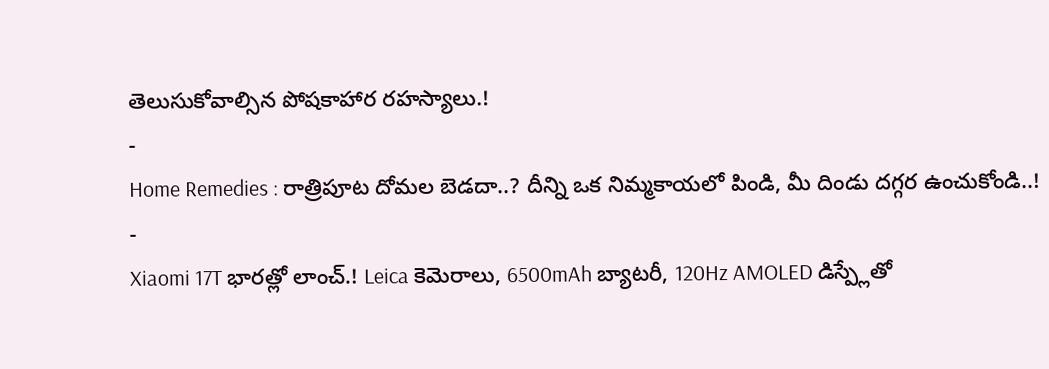తెలుసుకోవాల్సిన పోషకాహార రహస్యాలు.!
-
Home Remedies : రాత్రిపూట దోమల బెడదా..? దీన్ని ఒక నిమ్మకాయలో పిండి, మీ దిండు దగ్గర ఉంచుకోండి..!
-
Xiaomi 17T భారత్లో లాంచ్.! Leica కెమెరాలు, 6500mAh బ్యాటరీ, 120Hz AMOLED డిస్ప్లేతో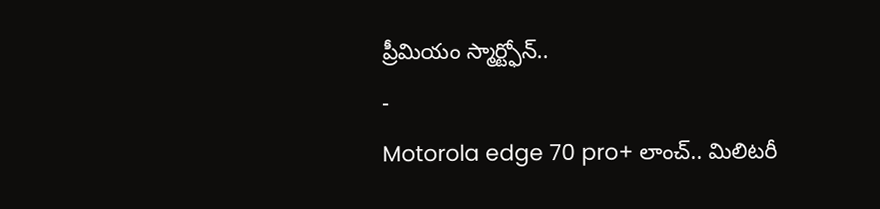ప్రీమియం స్మార్ట్ఫోన్..
-
Motorola edge 70 pro+ లాంచ్.. మిలిటరీ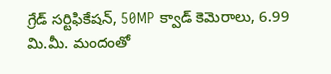గ్రేడ్ సర్టిఫికేషన్, 50MP క్వాడ్ కెమెరాలు, 6.99 మి.మీ. మందంతో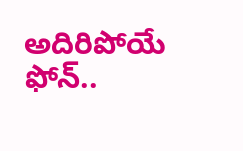అదిరిపోయే ఫోన్..